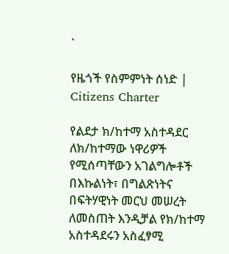`

የዜጎች የስምምነት ሰነድ |
Citizens Charter

የልደታ ክ/ከተማ አስተዳደር ለክ/ከተማው ነዋሪዎች የሚሰጣቸውን አገልግሎቶች በእኩልነት፣ በግልጽነትና በፍትሃዊነት መርህ መሠረት ለመስጠት እንዲቻል የክ/ከተማ አስተዳደሩን አስፈፃሚ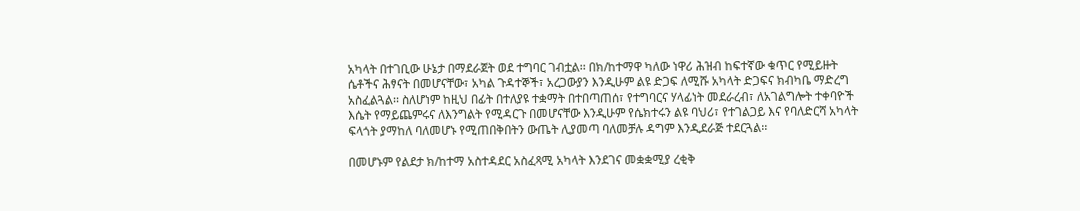አካላት በተገቢው ሁኔታ በማደራጀት ወደ ተግባር ገብቷል፡፡ በክ/ከተማዋ ካለው ነዋሪ ሕዝብ ከፍተኛው ቁጥር የሚይዙት ሴቶችና ሕፃናት በመሆናቸው፣ አካል ጉዳተኞች፣ አረጋውያን እንዲሁም ልዩ ድጋፍ ለሚሹ አካላት ድጋፍና ክብካቤ ማድረግ አስፈልጓል፡፡ ስለሆነም ከዚህ በፊት በተለያዩ ተቋማት በተበጣጠሰ፣ የተግባርና ሃላፊነት መደራረብ፣ ለአገልግሎት ተቀባዮች እሴት የማይጨምሩና ለእንግልት የሚዳርጉ በመሆናቸው እንዲሁም የሴክተሩን ልዩ ባህሪ፣ የተገልጋይ እና የባለድርሻ አካላት ፍላጎት ያማከለ ባለመሆኑ የሚጠበቅበትን ውጤት ሊያመጣ ባለመቻሉ ዳግም እንዲደራጅ ተደርጓል፡፡

በመሆኑም የልደታ ክ/ከተማ አስተዳደር አስፈጻሚ አካላት እንደገና መቋቋሚያ ረቂቅ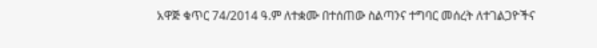አዋጅ ቁጥር 74/2014 ዓ.ም ለተቋሙ በተሰጠው ስልጣንና ተግባር መሰረት ለተገልጋዮችና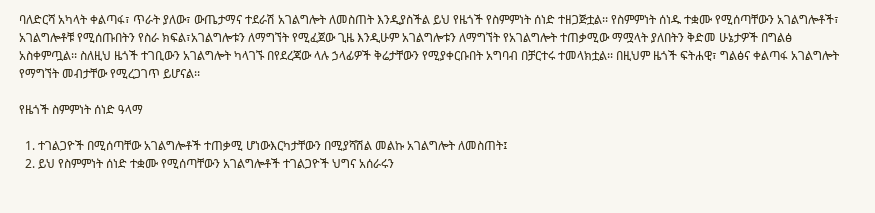ባለድርሻ አካላት ቀልጣፋ፣ ጥራት ያለው፣ ውጤታማና ተደራሽ አገልግሎት ለመስጠት እንዲያስችል ይህ የዜጎች የስምምነት ሰነድ ተዘጋጅቷል፡፡ የስምምነት ሰነዱ ተቋሙ የሚሰጣቸውን አገልግሎቶች፣ አገልግሎቶቹ የሚሰጡበትን የስራ ክፍል፣አገልግሎቱን ለማግኘት የሚፈጀው ጊዜ እንዲሁም አገልግሎቱን ለማግኘት የአገልግሎት ተጠቃሚው ማሟላት ያለበትን ቅድመ ሁኔታዎች በግልፅ አስቀምጧል፡፡ ስለዚህ ዜጎች ተገቢውን አገልግሎት ካላገኙ በየደረጃው ላሉ ኃላፊዎች ቅሬታቸውን የሚያቀርቡበት አግባብ በቻርተሩ ተመላክቷል፡፡ በዚህም ዜጎች ፍትሐዊ፣ ግልፅና ቀልጣፋ አገልግሎት የማግኘት መብታቸው የሚረጋገጥ ይሆናል፡፡

የዜጎች ስምምነት ሰነድ ዓላማ

  1. ተገልጋዮች በሚሰጣቸው አገልግሎቶች ተጠቃሚ ሆነውእርካታቸውን በሚያሻሽል መልኩ አገልግሎት ለመስጠት፤
  2. ይህ የስምምነት ሰነድ ተቋሙ የሚሰጣቸውን አገልግሎቶች ተገልጋዮች ህግና አሰራሩን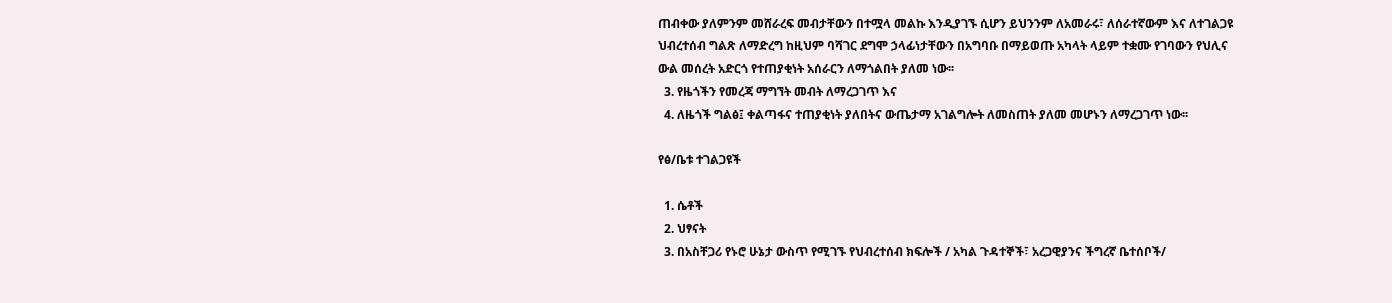ጠብቀው ያለምንም መሸራረፍ መብታቸውን በተሟላ መልኩ እንዲያገኙ ሲሆን ይህንንም ለአመራሩ፣ ለሰራተኛውም እና ለተገልጋዩ ህብረተሰብ ግልጽ ለማድረግ ከዚህም ባሻገር ደግሞ ኃላፊነታቸውን በአግባቡ በማይወጡ አካላት ላይም ተቋሙ የገባውን የህሊና ውል መሰረት አድርጎ የተጠያቂነት አሰራርን ለማጎልበት ያለመ ነው፡፡
  3. የዜጎችን የመረጃ ማግኘት መብት ለማረጋገጥ እና
  4. ለዜጎች ግልፅ፤ ቀልጣፋና ተጠያቂነት ያለበትና ውጤታማ አገልግሎት ለመስጠት ያለመ መሆኑን ለማረጋገጥ ነው፡፡

የፅ/ቤቱ ተገልጋዩች

  1. ሴቶች
  2. ህፃናት
  3. በአስቸጋሪ የኑሮ ሁኔታ ውስጥ የሚገኙ የህብረተሰብ ክፍሎች / አካል ጉዳተኞች፣ አረጋዊያንና ችግረኛ ቤተሰቦች/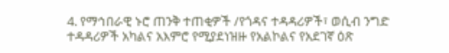4. የማኅበራዊ ኑሮ ጠንቅ ተጠቂዎች /የጎዳና ተዳዳሪዎች፣ ወሲብ ንግድ ተዳዳሪዎች አካልና አእምሮ የሚያደነዝዙ የአልኮልና የአደገኛ ዕጽ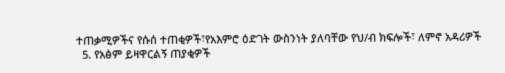ተጠቃሚዎችና የሱሰ ተጠቂዎች፣የአእምሮ ዕድገት ውስንነት ያለባቸው የህ/ብ ክፍሎች፣ ለምኖ አዳሪዎች
  5. የአፅም ይዛዋርልኝ ጠያቂዎች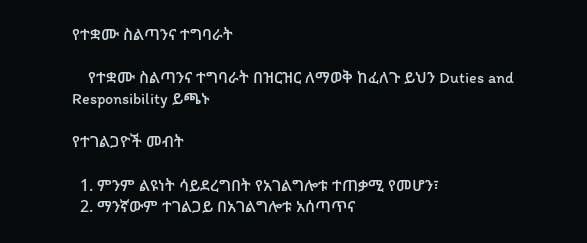የተቋሙ ስልጣንና ተግባራት

    የተቋሙ ስልጣንና ተግባራት በዝርዝር ለማወቅ ከፈለጉ ይህን Duties and Responsibility ይጫኑ

የተገልጋዮች መብት

  1. ምንም ልዩነት ሳይደረግበት የአገልግሎቱ ተጠቃሚ የመሆን፣
  2. ማንኛውም ተገልጋይ በአገልግሎቱ አሰጣጥና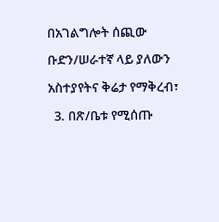በአገልግሎት ሰጪው ቡድን/ሠራተኛ ላይ ያለውን አስተያየትና ቅሬታ የማቅረብ፣
  3. በጽ/ቤቱ የሚሰጡ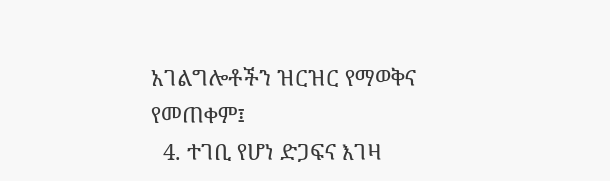አገልግሎቶችን ዝርዝር የማወቅና የመጠቀም፤
  4. ተገቢ የሆነ ድጋፍና እገዛ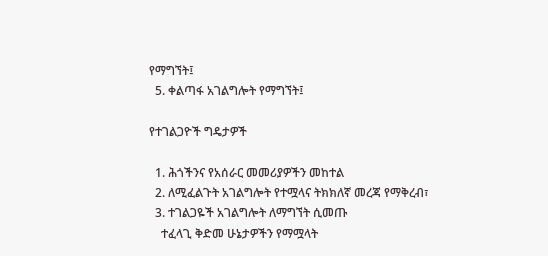የማግኘት፤
  5. ቀልጣፋ አገልግሎት የማግኘት፤

የተገልጋዮች ግዴታዎች

  1. ሕጎችንና የአሰራር መመሪያዎችን መከተል
  2. ለሚፈልጉት አገልግሎት የተሟላና ትክክለኛ መረጃ የማቅረብ፣
  3. ተገልጋዬች አገልግሎት ለማግኘት ሲመጡ
    ተፈላጊ ቅድመ ሁኔታዎችን የማሟላት